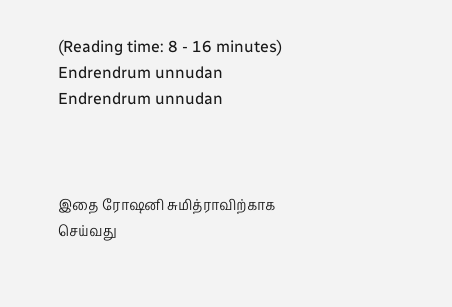(Reading time: 8 - 16 minutes)
Endrendrum unnudan
Endrendrum unnudan



இதை ரோஷனி சுமித்ராவிற்காக செய்வது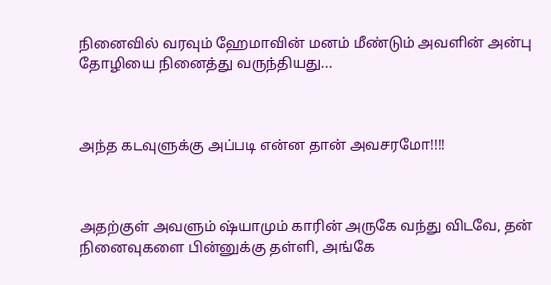நினைவில் வரவும் ஹேமாவின் மனம் மீண்டும் அவளின் அன்பு தோழியை நினைத்து வருந்தியது...



அந்த கடவுளுக்கு அப்படி என்ன தான் அவசரமோ!!!!



அதற்குள் அவளும் ஷ்யாமும் காரின் அருகே வந்து விடவே, தன் நினைவுகளை பின்னுக்கு தள்ளி, அங்கே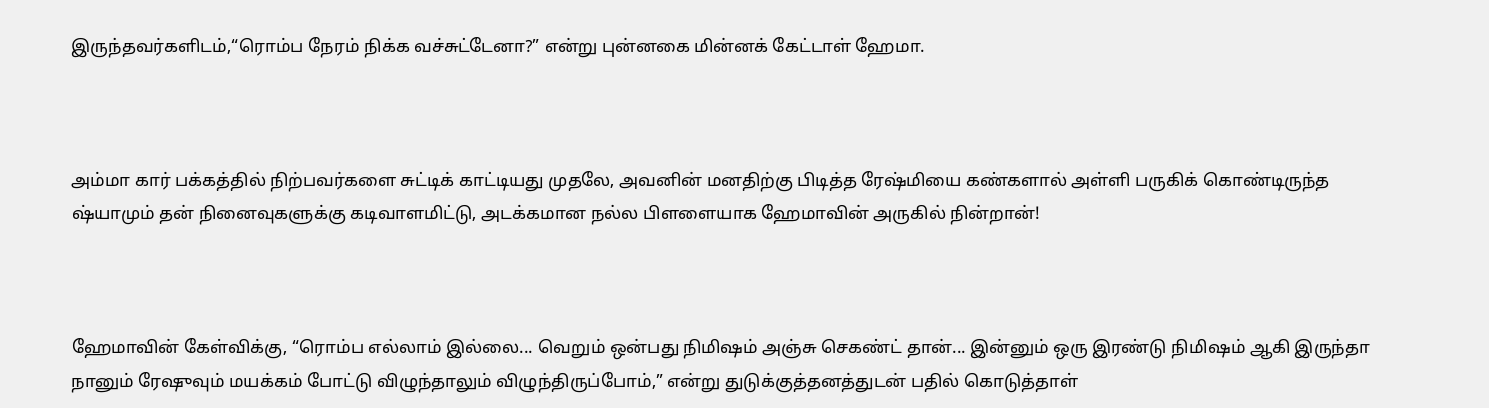இருந்தவர்களிடம்,“ரொம்ப நேரம் நிக்க வச்சுட்டேனா?” என்று புன்னகை மின்னக் கேட்டாள் ஹேமா.



அம்மா கார் பக்கத்தில் நிற்பவர்களை சுட்டிக் காட்டியது முதலே, அவனின் மனதிற்கு பிடித்த ரேஷ்மியை கண்களால் அள்ளி பருகிக் கொண்டிருந்த ஷ்யாமும் தன் நினைவுகளுக்கு கடிவாளமிட்டு, அடக்கமான நல்ல பிளளையாக ஹேமாவின் அருகில் நின்றான்!



ஹேமாவின் கேள்விக்கு, “ரொம்ப எல்லாம் இல்லை... வெறும் ஒன்பது நிமிஷம் அஞ்சு செகண்ட் தான்... இன்னும் ஒரு இரண்டு நிமிஷம் ஆகி இருந்தா நானும் ரேஷுவும் மயக்கம் போட்டு விழுந்தாலும் விழுந்திருப்போம்,” என்று துடுக்குத்தனத்துடன் பதில் கொடுத்தாள்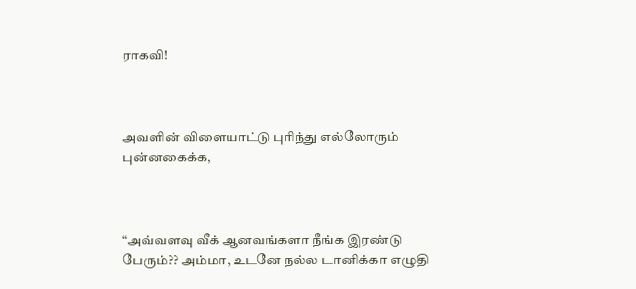ராகவி!



அவளின் விளையாட்டு புரிந்து எல்லோரும் புன்னகைக்க,



“அவ்வளவு வீக் ஆனவங்களா நீங்க இரண்டு பேரும்?? அம்மா, உடனே நல்ல டானிக்கா எழுதி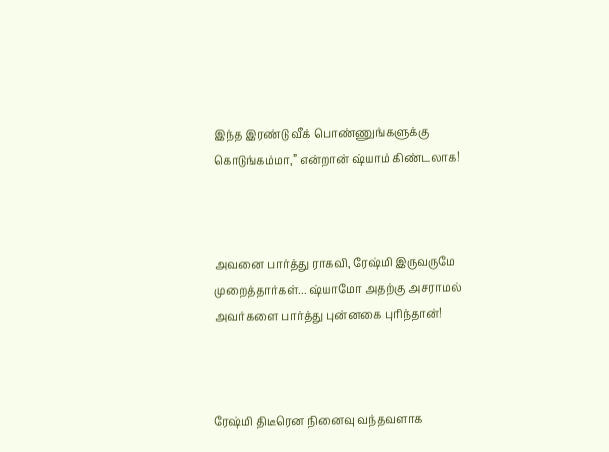இந்த இரண்டு வீக் பொண்ணுங்களுக்கு கொடுங்கம்மா,” என்றான் ஷ்யாம் கிண்டலாக!



அவனை பார்த்து ராகவி, ரேஷ்மி இருவருமே முறைத்தார்கள்... ஷ்யாமோ அதற்கு அசராமல் அவர்களை பார்த்து புன்னகை புரிந்தான்!



ரேஷ்மி திடீரென நினைவு வந்தவளாக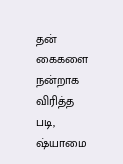தன் கைகளை நன்றாக விரித்த படி, ஷ்யாமை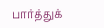பார்த்துக்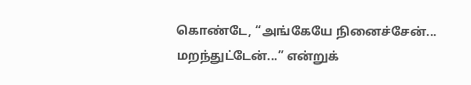கொண்டே, “அங்கேயே நினைச்சேன்... மறந்துட்டேன்...” என்றுக்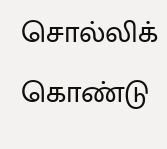சொல்லிக் கொண்டு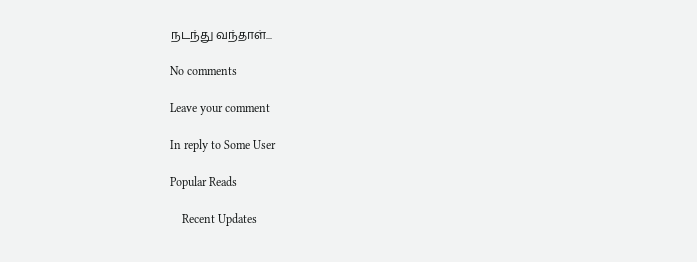நடந்து வந்தாள்...

No comments

Leave your comment

In reply to Some User

Popular Reads

    Recent Updates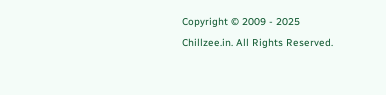Copyright © 2009 - 2025 Chillzee.in. All Rights Reserved.